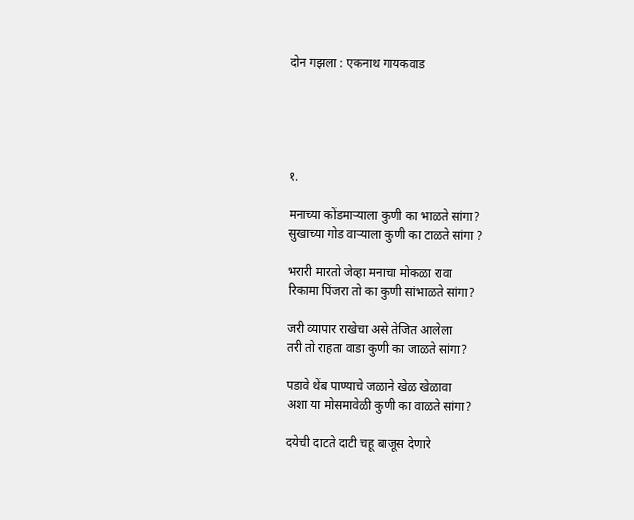दोन गझला : एकनाथ गायकवाड





१.

मनाच्या कोंडमाऱ्याला कुणी का भाळते सांगा?
सुखाच्या गोड वाऱ्याला कुणी का टाळते सांगा ?

भरारी मारतो जेव्हा मनाचा मोकळा रावा
रिकामा पिंजरा तो का कुणी सांभाळते सांगा?

जरी व्यापार राखेचा असे तेजित आलेला
तरी तो राहता वाडा कुणी का जाळते सांगा?

पडावे थेंब पाण्याचे जळाने खेळ खेळावा
अशा या मोसमावेळी कुणी का वाळते सांगा?

दयेची दाटते दाटी चहू बाजूस देणारे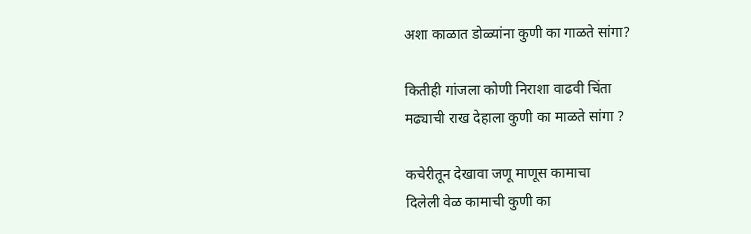अशा काळात डोळ्यांना कुणी का गाळते सांगा?

कितीही गांजला कोणी निराशा वाढवी चिंता
मढ्याची राख देहाला कुणी का माळते सांगा ?

कचेरीतून देखावा जणू माणूस कामाचा
दिलेली वेळ कामाची कुणी का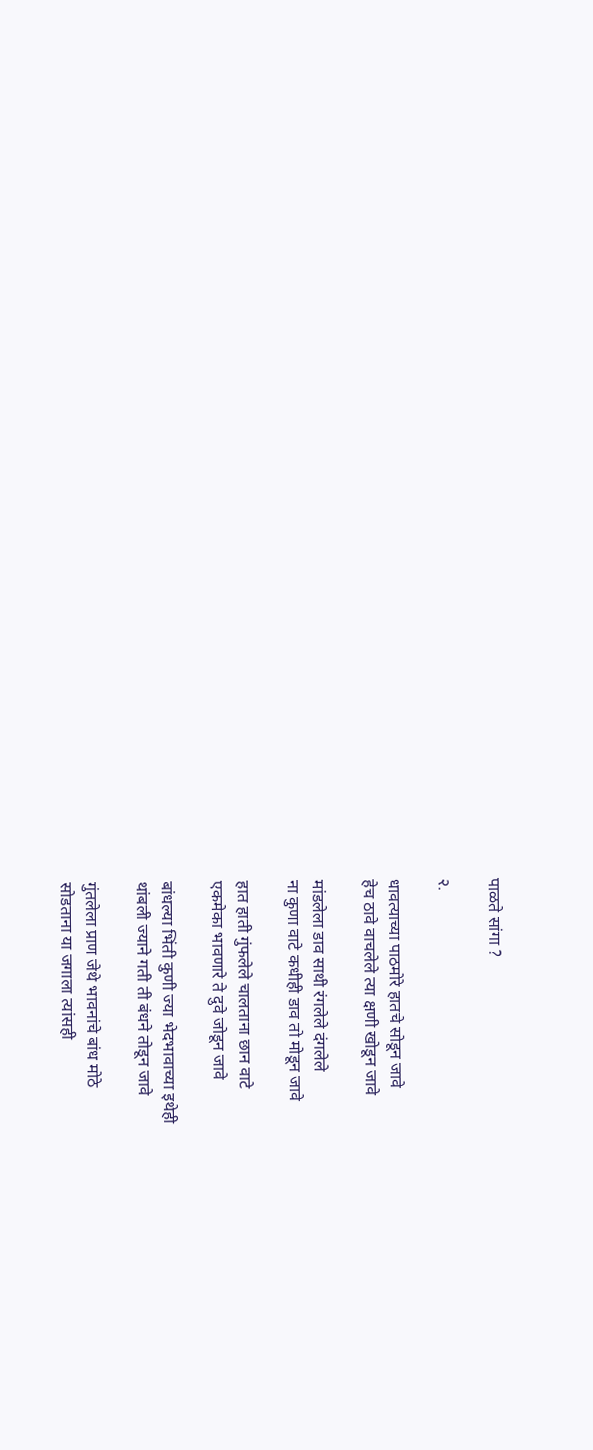पाळते सांगा ?

२.

धावत्याच्या पाठमोरे हातचे सोडून जावे
हेच ठावे वाचलेले त्या क्षणी खोडून जावे

मांडलेला डाव साथी रंगलेले दंगलेले
ना कुणा वाटे कधीही डाव तो मोडून जावे

हात हाती गुंफलेले चालताना छान वाटे
एकमेका भावणारे ते दुवे जोडून जावे

बांधल्या भिंती कुणी ज्या भेदभावाच्या इथेही
थांबली ज्याने गती ती बंधने तोडून जावे

गुंतलेला प्राण जेथे भावनांचे बांध मोठे
सोडताना या जगाला त्यांसही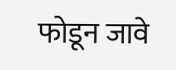फोडून जावे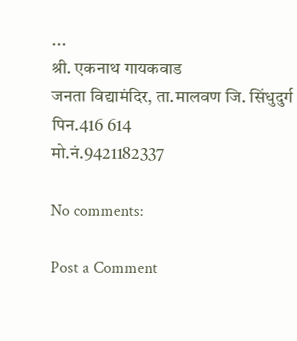...
श्री. एकनाथ गायकवाड
जनता विद्यामंदिर, ता.मालवण जि. सिंधुदुर्ग
पिन.416 614
मो.नं.9421182337

No comments:

Post a Comment